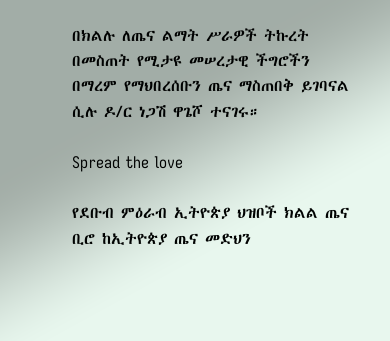በክልሉ ለጤና ልማት ሥራዎች ትኩረት በመስጠት የሚታዩ መሠረታዊ ችግሮችን በማረም የማህበረሰቡን ጤና ማስጠበቅ ይገባናል ሲሉ ዶ/ር ነጋሽ ዋጌሾ ተናገሩ።

Spread the love

የደቡብ ምዕራብ ኢትዮጵያ ህዝቦች ክልል ጤና ቢሮ ከኢትዮጵያ ጤና መድህን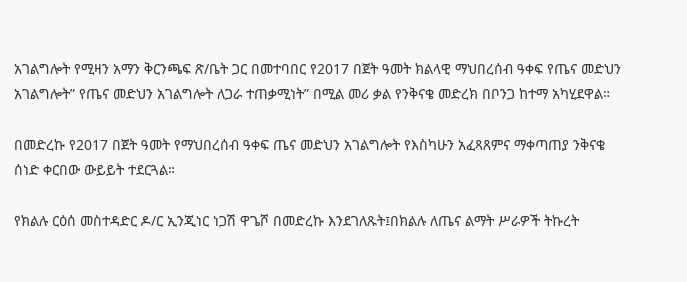አገልግሎት የሚዛን አማን ቅርንጫፍ ጽ/ቤት ጋር በመተባበር የ2017 በጀት ዓመት ክልላዊ ማህበረሰብ ዓቀፍ የጤና መድህን አገልግሎት” የጤና መድህን አገልግሎት ለጋራ ተጠቃሚነት” በሚል መሪ ቃል የንቅናቄ መድረክ በቦንጋ ከተማ አካሂደዋል።

በመድረኩ የ2017 በጀት ዓመት የማህበረሰብ ዓቀፍ ጤና መድህን አገልግሎት የእስካሁን አፈጻጸምና ማቀጣጠያ ንቅናቄ ሰነድ ቀርበው ውይይት ተደርጓል።

የክልሉ ርዕሰ መስተዳድር ዶ/ር ኢንጂነር ነጋሽ ዋጌሾ በመድረኩ እንደገለጹት፤በክልሉ ለጤና ልማት ሥራዎች ትኩረት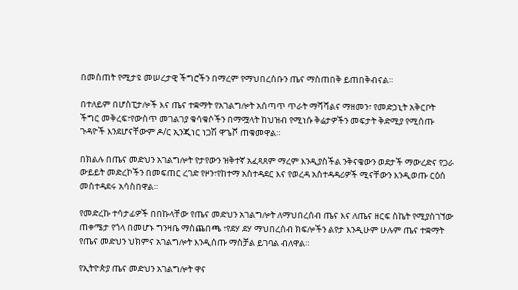በመስጠት የሚታዩ መሠረታዊ ችግሮችን በማረም የማህበረሰቡን ጤና ማስጠበቅ ይጠበቅብናል።

በተለይም በሆስፒታሎች እና ጤና ተቋማት የአገልግሎት አሰጣጥ ጥራት ማሻሻልና ማዘመን፣ የመድኃኒት አቅርቦት ችግር መቅረፍ፣የውስጥ መገልገያ ቁሳቁሶችን በማሟላት ከህዝብ የሚነሱ ቅሬታዎችን መፍታት ቅድሚያ የሚሰጡ ጉዳዮች እንደሆናቸውም ዶ/ር ኢንጂነር ነጋሽ ዋጌሾ ጠቁመዋል።

በክልሉ በጤና መድህን አገልግሎት የታየውን ዝቅተኛ አፈጻጸም ማረም እንዲያስችል ንቅናቄውን ወደታች ማውረድና የጋራ ውይይት መድረኮችን በመፍጠር ረገድ የዞን፣የከተማ አስተዳደር እና የወረዳ አስተዳዳሪዎች ሚናቸውን እንዲወጡ ርዕሰ መስተዳደሩ አሳስበዋል።

የመድረኩ ተሳታፊዎች በበኩላቸው የጤና መድህን አገልግሎት ለማህበረሰብ ጤና እና ለጤና ዘርፍ ስኬት የሚያስገኘው ጠቀሜታ የጎላ በመሆኑ ግንዛቤ ማስጨበጫ ፣የደሃ ደሃ ማህበረሰብ ክፍሎችን ልየታ እንዲሁም ሁሉም ጤና ተቋማት የጤና መድህን ህክምና አገልግሎት እንዲሰጡ ማስቻል ይገባል ብለዋል።

የኢትዮጵያ ጤና መድህን አገልግሎት ዋና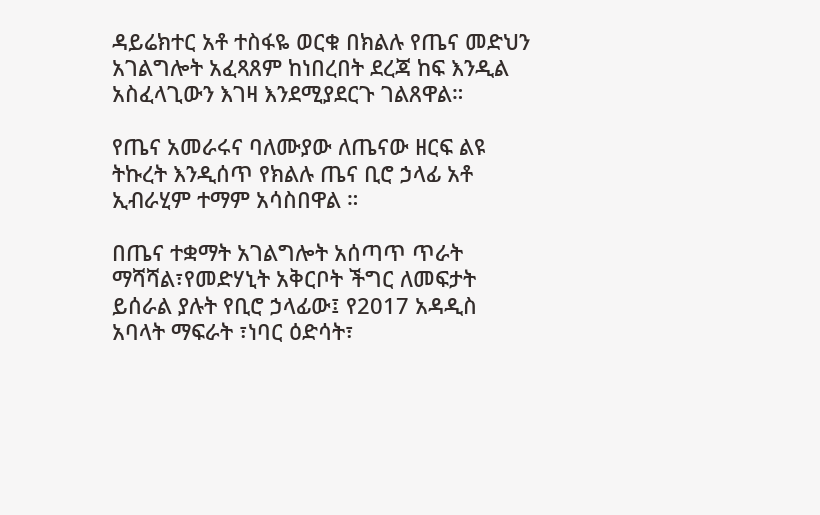ዳይሬክተር አቶ ተስፋዬ ወርቁ በክልሉ የጤና መድህን አገልግሎት አፈጻጸም ከነበረበት ደረጃ ከፍ እንዲል አስፈላጊውን እገዛ እንደሚያደርጉ ገልጸዋል።

የጤና አመራሩና ባለሙያው ለጤናው ዘርፍ ልዩ ትኩረት እንዲሰጥ የክልሉ ጤና ቢሮ ኃላፊ አቶ ኢብራሂም ተማም አሳስበዋል ።

በጤና ተቋማት አገልግሎት አሰጣጥ ጥራት ማሻሻል፣የመድሃኒት አቅርቦት ችግር ለመፍታት ይሰራል ያሉት የቢሮ ኃላፊው፤ የ2017 አዳዲስ አባላት ማፍራት ፣ነባር ዕድሳት፣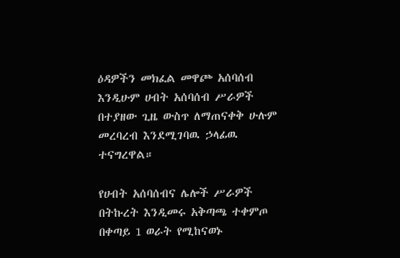ዕዳዎችን መክፈል መዋጮ አሰባሰብ እንዲሁም ሀብት አሰባሰብ ሥራዎች በተያዘው ጊዜ ውስጥ ለማጠናቀቅ ሁሉም መረባረብ እንደሚገባዉ ኃላፊዉ ተናግረዋል።

የሀብት አሰባሰብና ሌሎች ሥራዎች በትኩረት እንዲመሩ አቅጣጫ ተቀምጦ በቀጣይ 1 ወራት የሚከናወኑ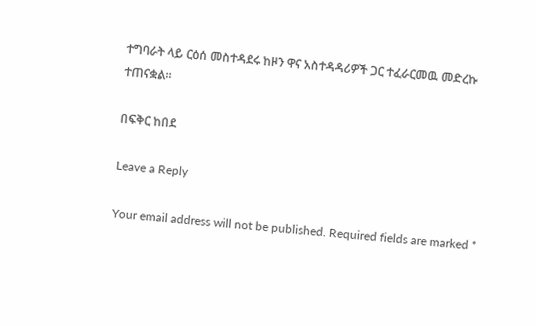ተግባራት ላይ ርዕሰ መስተዳደሩ ከዞን ዋና አስተዳዳሪዎች ጋር ተፈራርመዉ መድረኩ ተጠናቋል።

በፍቅር ከበደ

Leave a Reply

Your email address will not be published. Required fields are marked *